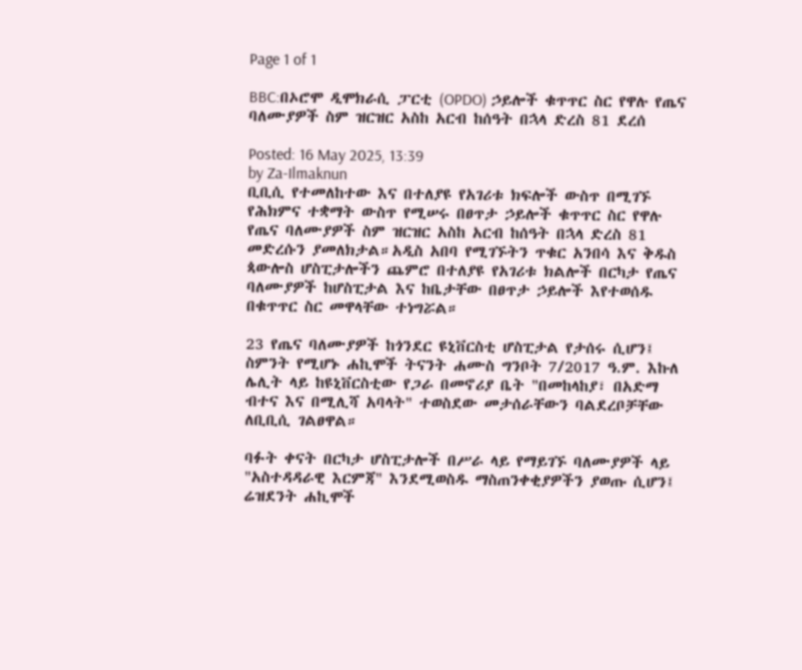Page 1 of 1

BBC:በኦሮሞ ዲሞክራሲ ፓርቲ (OPDO) ኃይሎች ቁጥጥር ስር የዋሉ የጤና ባለሙያዎች ስም ዝርዝር አስከ አርብ ከሰዓት በኋላ ድረስ 81 ደረሰ

Posted: 16 May 2025, 13:39
by Za-Ilmaknun
ቢቢሲ የተመለከተው እና በተለያዩ የአገሪቱ ክፍሎች ውስጥ በሚገኙ የሕክምና ተቋማት ውስጥ የሚሠሩ በፀጥታ ኃይሎች ቁጥጥር ስር የዋሉ የጤና ባለሙያዎች ስም ዝርዝር አስከ አርብ ከሰዓት በኋላ ድረስ 81 መድረሱን ያመለክታል።አዲስ አበባ የሚገኙትን ጥቁር አንበሳ እና ቅዱስ ጳውሎስ ሆስፒታሎችን ጨምሮ በተለያዩ የአገሪቱ ክልሎች በርካታ የጤና ባለሙያዎች ከሆስፒታል እና ከቤታቸው በፀጥታ ኃይሎች እየተወሰዱ በቁጥጥር ስር መዋላቸው ተነግሯል።

23 የጤና ባለሙያዎች ከጎንደር ዩኒቨርስቲ ሆስፒታል የታሰሩ ሲሆን፤ ስምንት የሚሆኑ ሐኪሞች ትናንት ሐሙስ ግንቦት 7/2017 ዓ.ም. እኩለ ሌሊት ላይ ከዩኒቨርስቲው የጋራ በመኖሪያ ቤት "በመከላከያ፣ በአድማ ብተና እና በሚሊሻ አባላት" ተወስደው መታሰራቸውን ባልደረቦቻቸው ለቢቢሲ ገልፀዋል።

ባፉት ቀናት በርካታ ሆስፒታሎች በሥራ ላይ የማይገኙ ባለሙያዎች ላይ "አስተዳዳራዊ እርምጃ" እንደሚወስዱ ማስጠንቀቂያዎችን ያወጡ ሲሆን፤ ሬዝደንት ሐኪሞች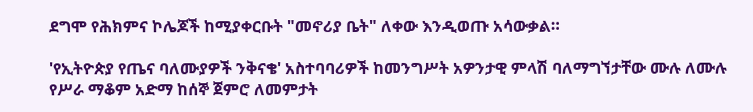ደግሞ የሕክምና ኮሌጆች ከሚያቀርቡት "መኖሪያ ቤት" ለቀው እንዲወጡ አሳውቃል።

'የኢትዮጵያ የጤና ባለሙያዎች ንቅናቄ' አስተባባሪዎች ከመንግሥት አዎንታዊ ምላሽ ባለማግኘታቸው ሙሉ ለሙሉ የሥራ ማቆም አድማ ከሰኞ ጀምሮ ለመምታት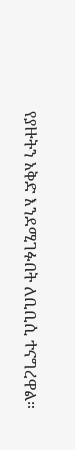የያዙትን አቅድ እንደሚገፉበት ለቢቢሲ ተናግረዋል።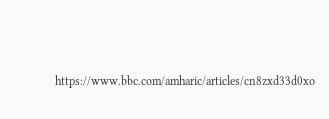https://www.bbc.com/amharic/articles/cn8zxd33d0xo